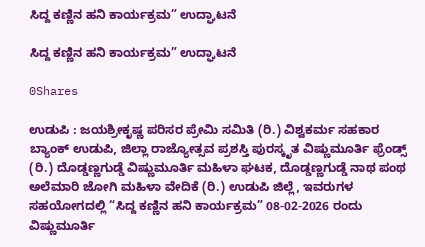ಸಿದ್ದ ಕಣ್ಣಿನ ಹನಿ ಕಾರ್ಯಕ್ರಮ” ಉದ್ಘಾಟನೆ

ಸಿದ್ದ ಕಣ್ಣಿನ ಹನಿ ಕಾರ್ಯಕ್ರಮ” ಉದ್ಘಾಟನೆ

0Shares

ಉಡುಪಿ : ಜಯಶ್ರೀಕೃಷ್ಣ ಪರಿಸರ ಪ್ರೇಮಿ ಸಮಿತಿ (ರಿ.) ವಿಶ್ವಕರ್ಮ ಸಹಕಾರ ಬ್ಯಾಂಕ್ ಉಡುಪಿ, ಜಿಲ್ಲಾ ರಾಜ್ಯೋತ್ಸವ ಪ್ರಶಸ್ತಿ ಪುರಸ್ಕೃತ ವಿಷ್ಣುಮೂರ್ತಿ ಫ್ರೆಂಡ್ಸ್ (ರಿ.) ದೊಡ್ಡಣ್ಣಗುಡ್ಡೆ ವಿಷ್ಣುಮೂರ್ತಿ ಮಹಿಳಾ ಘಟಕ, ದೊಡ್ಡಣ್ಣಗುಡ್ಡೆ ನಾಥ ಪಂಥ ಅಲೆಮಾರಿ ಜೋಗಿ ಮಹಿಳಾ ವೇದಿಕೆ (ರಿ.) ಉಡುಪಿ ಜಿಲ್ಲೆ, ಇವರುಗಳ ಸಹಯೋಗದಲ್ಲಿ “ಸಿದ್ದ ಕಣ್ಣಿನ ಹನಿ ಕಾರ್ಯಕ್ರಮ” 08-02-2026 ರಂದು ವಿಷ್ಣುಮೂರ್ತಿ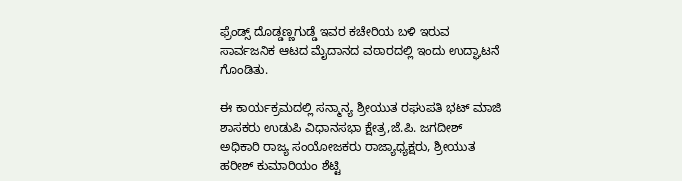ಫ್ರೆಂಡ್ಸ್ ದೊಡ್ಡಣ್ಣಗುಡ್ಡೆ ಇವರ ಕಚೇರಿಯ ಬಳಿ ಇರುವ ಸಾರ್ವಜನಿಕ ಆಟದ ಮೈದಾನದ ವಠಾರದಲ್ಲಿ ಇಂದು ಉದ್ಘಾಟನೆ ಗೊಂಡಿತು.

ಈ ಕಾರ್ಯಕ್ರಮದಲ್ಲಿ ಸನ್ಮಾನ್ಯ ಶ್ರೀಯುತ ರಘುಪತಿ ಭಟ್ ಮಾಜಿ ಶಾಸಕರು ಉಡುಪಿ ವಿಧಾನಸಭಾ ಕ್ಷೇತ್ರ,ಜೆ.ಪಿ. ಜಗದೀಶ್ ಅಧಿಕಾರಿ ರಾಜ್ಯ ಸಂಯೋಜಕರು ರಾಜ್ಯಾಧ್ಯಕ್ಷರು, ಶ್ರೀಯುತ ಹರೀಶ್ ಕುಮಾರಿಯಂ ಶೆಟ್ಟಿ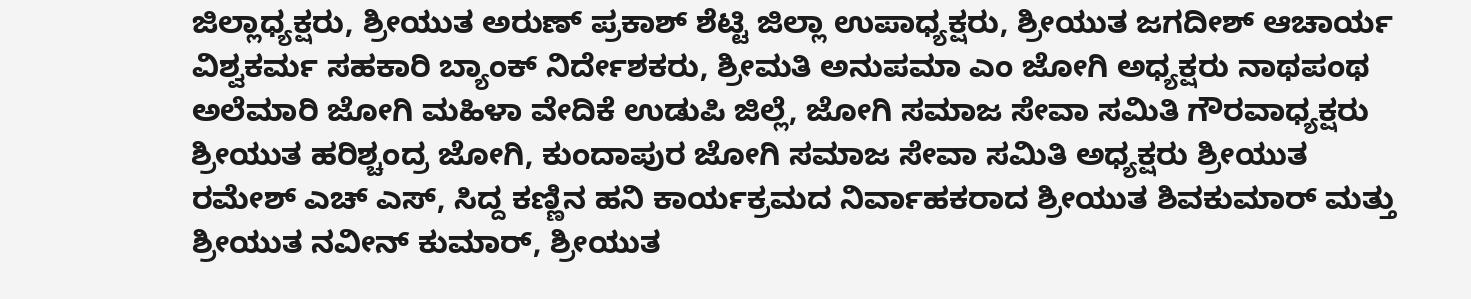ಜಿಲ್ಲಾಧ್ಯಕ್ಷರು, ಶ್ರೀಯುತ ಅರುಣ್ ಪ್ರಕಾಶ್ ಶೆಟ್ಟಿ ಜಿಲ್ಲಾ ಉಪಾಧ್ಯಕ್ಷರು, ಶ್ರೀಯುತ ಜಗದೀಶ್ ಆಚಾರ್ಯ ವಿಶ್ವಕರ್ಮ ಸಹಕಾರಿ ಬ್ಯಾಂಕ್ ನಿರ್ದೇಶಕರು, ಶ್ರೀಮತಿ ಅನುಪಮಾ ಎಂ ಜೋಗಿ ಅಧ್ಯಕ್ಷರು ನಾಥಪಂಥ ಅಲೆಮಾರಿ ಜೋಗಿ ಮಹಿಳಾ ವೇದಿಕೆ ಉಡುಪಿ ಜಿಲ್ಲೆ, ಜೋಗಿ ಸಮಾಜ ಸೇವಾ ಸಮಿತಿ ಗೌರವಾಧ್ಯಕ್ಷರು ಶ್ರೀಯುತ ಹರಿಶ್ಚಂದ್ರ ಜೋಗಿ, ಕುಂದಾಪುರ ಜೋಗಿ ಸಮಾಜ ಸೇವಾ ಸಮಿತಿ ಅಧ್ಯಕ್ಷರು ಶ್ರೀಯುತ ರಮೇಶ್ ಎಚ್ ಎಸ್, ಸಿದ್ದ ಕಣ್ಣಿನ ಹನಿ ಕಾರ್ಯಕ್ರಮದ ನಿರ್ವಾಹಕರಾದ ಶ್ರೀಯುತ ಶಿವಕುಮಾರ್ ಮತ್ತು ಶ್ರೀಯುತ ನವೀನ್ ಕುಮಾರ್, ಶ್ರೀಯುತ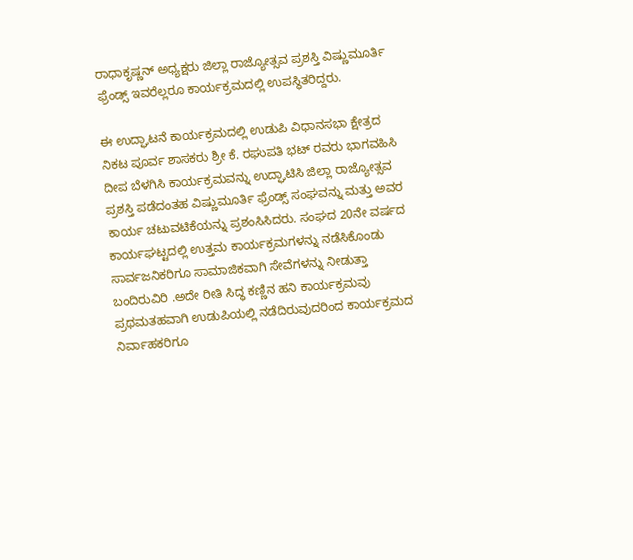ರಾಧಾಕೃಷ್ಣನ್ ಅಧ್ಯಕ್ಷರು ಜಿಲ್ಲಾ ರಾಜ್ಯೋತ್ಸವ ಪ್ರಶಸ್ತಿ ವಿಷ್ಣುಮೂರ್ತಿ ಫ್ರೆಂಡ್ಸ್ ಇವರೆಲ್ಲರೂ ಕಾರ್ಯಕ್ರಮದಲ್ಲಿ ಉಪಸ್ಥಿತರಿದ್ದರು.

ಈ ಉದ್ಘಾಟನೆ ಕಾರ್ಯಕ್ರಮದಲ್ಲಿ ಉಡುಪಿ ವಿಧಾನಸಭಾ ಕ್ಷೇತ್ರದ ನಿಕಟ ಪೂರ್ವ ಶಾಸಕರು ಶ್ರೀ ಕೆ. ರಘುಪತಿ ಭಟ್ ರವರು ಭಾಗವಹಿಸಿ ದೀಪ ಬೆಳಗಿಸಿ ಕಾರ್ಯಕ್ರಮವನ್ನು ಉದ್ಘಾಟಿಸಿ ಜಿಲ್ಲಾ ರಾಜ್ಯೋತ್ಸವ ಪ್ರಶಸ್ತಿ ಪಡೆದಂತಹ ವಿಷ್ಣುಮೂರ್ತಿ ಫ್ರೆಂಡ್ಸ್ ಸಂಘವನ್ನು ಮತ್ತು ಅವರ ಕಾರ್ಯ ಚಟುವಟಿಕೆಯನ್ನು ಪ್ರಶಂಸಿಸಿದರು. ಸಂಘದ 20ನೇ ವರ್ಷದ ಕಾರ್ಯಘಟ್ಟದಲ್ಲಿ ಉತ್ತಮ ಕಾರ್ಯಕ್ರಮಗಳನ್ನು ನಡೆಸಿಕೊಂಡು ಸಾರ್ವಜನಿಕರಿಗೂ ಸಾಮಾಜಿಕವಾಗಿ ಸೇವೆಗಳನ್ನು ನೀಡುತ್ತಾ ಬಂದಿರುವಿರಿ .ಅದೇ ರೀತಿ ಸಿದ್ಧ ಕಣ್ಣಿನ ಹನಿ ಕಾರ್ಯಕ್ರಮವು ಪ್ರಥಮತಹವಾಗಿ ಉಡುಪಿಯಲ್ಲಿ ನಡೆದಿರುವುದರಿಂದ ಕಾರ್ಯಕ್ರಮದ ನಿರ್ವಾಹಕರಿಗೂ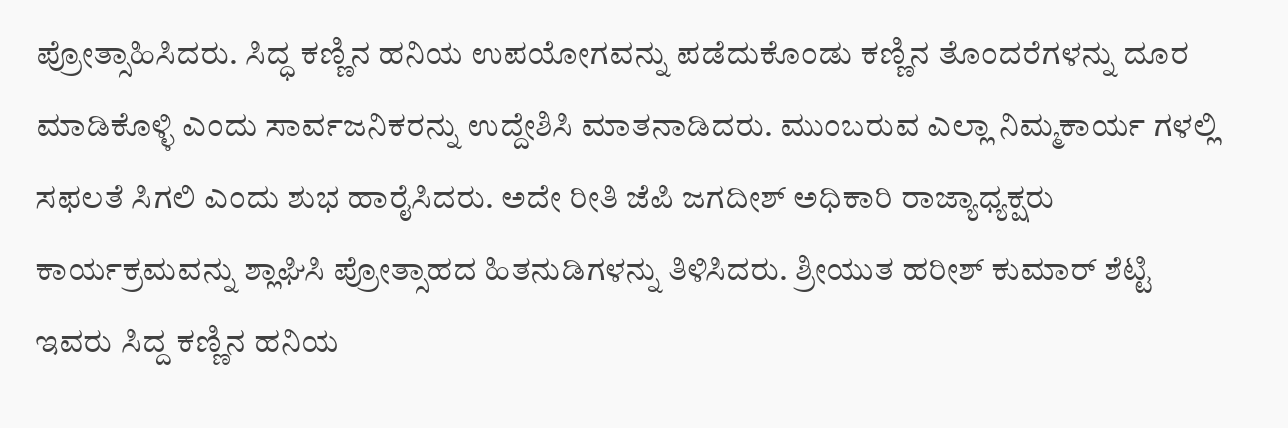ಪ್ರೋತ್ಸಾಹಿಸಿದರು. ಸಿದ್ಧ ಕಣ್ಣಿನ ಹನಿಯ ಉಪಯೋಗವನ್ನು ಪಡೆದುಕೊಂಡು ಕಣ್ಣಿನ ತೊಂದರೆಗಳನ್ನು ದೂರ ಮಾಡಿಕೊಳ್ಳಿ ಎಂದು ಸಾರ್ವಜನಿಕರನ್ನು ಉದ್ದೇಶಿಸಿ ಮಾತನಾಡಿದರು. ಮುಂಬರುವ ಎಲ್ಲಾ ನಿಮ್ಮಕಾರ್ಯ ಗಳಲ್ಲಿ ಸಫಲತೆ ಸಿಗಲಿ ಎಂದು ಶುಭ ಹಾರೈಸಿದರು. ಅದೇ ರೀತಿ ಜೆಪಿ ಜಗದೀಶ್ ಅಧಿಕಾರಿ ರಾಜ್ಯಾಧ್ಯಕ್ಷರು ಕಾರ್ಯಕ್ರಮವನ್ನು ಶ್ಲಾಘಿಸಿ ಪ್ರೋತ್ಸಾಹದ ಹಿತನುಡಿಗಳನ್ನು ತಿಳಿಸಿದರು. ಶ್ರೀಯುತ ಹರೀಶ್ ಕುಮಾರ್ ಶೆಟ್ಟಿ ಇವರು ಸಿದ್ದ ಕಣ್ಣಿನ ಹನಿಯ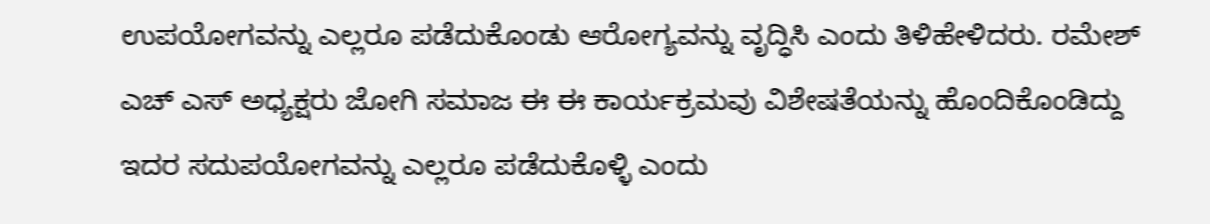ಉಪಯೋಗವನ್ನು ಎಲ್ಲರೂ ಪಡೆದುಕೊಂಡು ಆರೋಗ್ಯವನ್ನು ವೃದ್ಧಿಸಿ ಎಂದು ತಿಳಿಹೇಳಿದರು. ರಮೇಶ್ ಎಚ್ ಎಸ್ ಅಧ್ಯಕ್ಷರು ಜೋಗಿ ಸಮಾಜ ಈ ಈ ಕಾರ್ಯಕ್ರಮವು ವಿಶೇಷತೆಯನ್ನು ಹೊಂದಿಕೊಂಡಿದ್ದು ಇದರ ಸದುಪಯೋಗವನ್ನು ಎಲ್ಲರೂ ಪಡೆದುಕೊಳ್ಳಿ ಎಂದು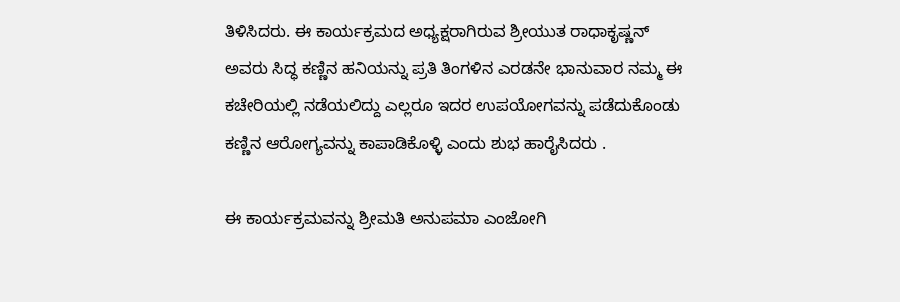ತಿಳಿಸಿದರು. ಈ ಕಾರ್ಯಕ್ರಮದ ಅಧ್ಯಕ್ಷರಾಗಿರುವ ಶ್ರೀಯುತ ರಾಧಾಕೃಷ್ಣನ್ ಅವರು ಸಿದ್ಧ ಕಣ್ಣಿನ ಹನಿಯನ್ನು ಪ್ರತಿ ತಿಂಗಳಿನ ಎರಡನೇ ಭಾನುವಾರ ನಮ್ಮ ಈ ಕಚೇರಿಯಲ್ಲಿ ನಡೆಯಲಿದ್ದು ಎಲ್ಲರೂ ಇದರ ಉಪಯೋಗವನ್ನು ಪಡೆದುಕೊಂಡು ಕಣ್ಣಿನ ಆರೋಗ್ಯವನ್ನು ಕಾಪಾಡಿಕೊಳ್ಳಿ ಎಂದು ಶುಭ ಹಾರೈಸಿದರು .

ಈ ಕಾರ್ಯಕ್ರಮವನ್ನು ಶ್ರೀಮತಿ ಅನುಪಮಾ ಎಂಜೋಗಿ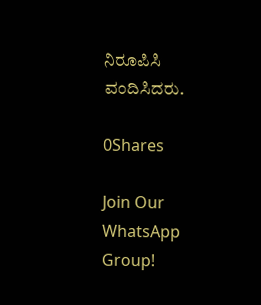ನಿರೂಪಿಸಿ ವಂದಿಸಿದರು.

0Shares

Join Our WhatsApp Group!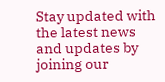Stay updated with the latest news and updates by joining our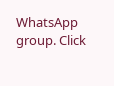WhatsApp group. Click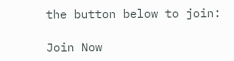the button below to join:

Join Now